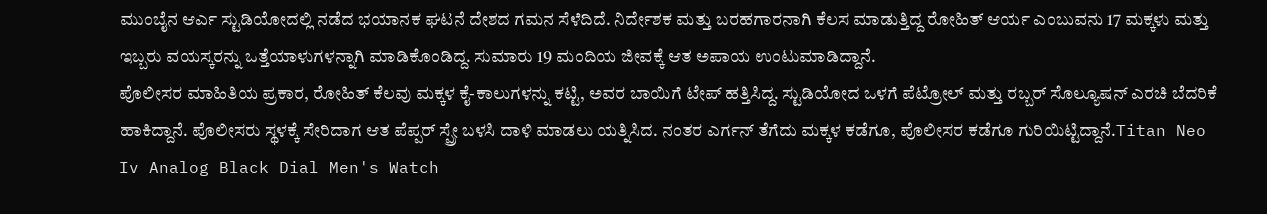ಮುಂಬೈನ ಆರ್ಎ ಸ್ಟುಡಿಯೋದಲ್ಲಿ ನಡೆದ ಭಯಾನಕ ಘಟನೆ ದೇಶದ ಗಮನ ಸೆಳೆದಿದೆ. ನಿರ್ದೇಶಕ ಮತ್ತು ಬರಹಗಾರನಾಗಿ ಕೆಲಸ ಮಾಡುತ್ತಿದ್ದ ರೋಹಿತ್ ಆರ್ಯ ಎಂಬುವನು 17 ಮಕ್ಕಳು ಮತ್ತು ಇಬ್ಬರು ವಯಸ್ಕರನ್ನು ಒತ್ತೆಯಾಳುಗಳನ್ನಾಗಿ ಮಾಡಿಕೊಂಡಿದ್ದ. ಸುಮಾರು 19 ಮಂದಿಯ ಜೀವಕ್ಕೆ ಆತ ಅಪಾಯ ಉಂಟುಮಾಡಿದ್ದಾನೆ.
ಪೊಲೀಸರ ಮಾಹಿತಿಯ ಪ್ರಕಾರ, ರೋಹಿತ್ ಕೆಲವು ಮಕ್ಕಳ ಕೈ-ಕಾಲುಗಳನ್ನು ಕಟ್ಟಿ, ಅವರ ಬಾಯಿಗೆ ಟೇಪ್ ಹತ್ತಿಸಿದ್ದ. ಸ್ಟುಡಿಯೋದ ಒಳಗೆ ಪೆಟ್ರೋಲ್ ಮತ್ತು ರಬ್ಬರ್ ಸೊಲ್ಯೂಷನ್ ಎರಚಿ ಬೆದರಿಕೆ ಹಾಕಿದ್ದಾನೆ. ಪೊಲೀಸರು ಸ್ಥಳಕ್ಕೆ ಸೇರಿದಾಗ ಆತ ಪೆಪ್ಪರ್ ಸ್ಪ್ರೇ ಬಳಸಿ ದಾಳಿ ಮಾಡಲು ಯತ್ನಿಸಿದ. ನಂತರ ಎರ್ಗನ್ ತೆಗೆದು ಮಕ್ಕಳ ಕಡೆಗೂ, ಪೊಲೀಸರ ಕಡೆಗೂ ಗುರಿಯಿಟ್ಟಿದ್ದಾನೆ.Titan Neo Iv Analog Black Dial Men's Watch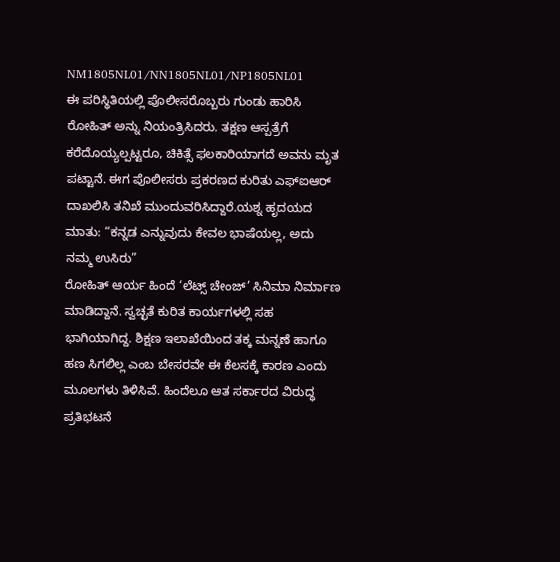NM1805NL01/NN1805NL01/NP1805NL01
ಈ ಪರಿಸ್ಥಿತಿಯಲ್ಲಿ ಪೊಲೀಸರೊಬ್ಬರು ಗುಂಡು ಹಾರಿಸಿ ರೋಹಿತ್ ಅನ್ನು ನಿಯಂತ್ರಿಸಿದರು. ತಕ್ಷಣ ಆಸ್ಪತ್ರೆಗೆ ಕರೆದೊಯ್ಯಲ್ಪಟ್ಟರೂ, ಚಿಕಿತ್ಸೆ ಫಲಕಾರಿಯಾಗದೆ ಅವನು ಮೃತ ಪಟ್ಟಾನೆ. ಈಗ ಪೊಲೀಸರು ಪ್ರಕರಣದ ಕುರಿತು ಎಫ್ಐಆರ್ ದಾಖಲಿಸಿ ತನಿಖೆ ಮುಂದುವರಿಸಿದ್ದಾರೆ.ಯಶ್ನ ಹೃದಯದ ಮಾತು: “ಕನ್ನಡ ಎನ್ನುವುದು ಕೇವಲ ಭಾಷೆಯಲ್ಲ, ಅದು ನಮ್ಮ ಉಸಿರು”
ರೋಹಿತ್ ಆರ್ಯ ಹಿಂದೆ ‘ಲೆಟ್ಸ್ ಚೇಂಜ್’ ಸಿನಿಮಾ ನಿರ್ಮಾಣ ಮಾಡಿದ್ದಾನೆ. ಸ್ವಚ್ಛತೆ ಕುರಿತ ಕಾರ್ಯಗಳಲ್ಲಿ ಸಹ ಭಾಗಿಯಾಗಿದ್ದ. ಶಿಕ್ಷಣ ಇಲಾಖೆಯಿಂದ ತಕ್ಕ ಮನ್ನಣೆ ಹಾಗೂ ಹಣ ಸಿಗಲಿಲ್ಲ ಎಂಬ ಬೇಸರವೇ ಈ ಕೆಲಸಕ್ಕೆ ಕಾರಣ ಎಂದು ಮೂಲಗಳು ತಿಳಿಸಿವೆ. ಹಿಂದೆಲೂ ಆತ ಸರ್ಕಾರದ ವಿರುದ್ಧ ಪ್ರತಿಭಟನೆ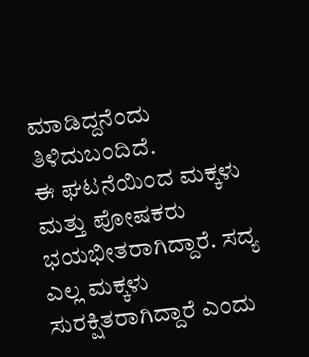ಮಾಡಿದ್ದನೆಂದು ತಿಳಿದುಬಂದಿದೆ.
ಈ ಘಟನೆಯಿಂದ ಮಕ್ಕಳು ಮತ್ತು ಪೋಷಕರು ಭಯಭೀತರಾಗಿದ್ದಾರೆ. ಸದ್ಯ ಎಲ್ಲ ಮಕ್ಕಳು ಸುರಕ್ಷಿತರಾಗಿದ್ದಾರೆ ಎಂದು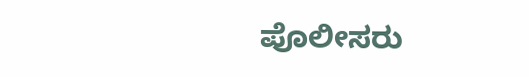ಪೊಲೀಸರು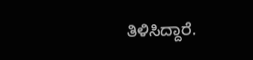ತಿಳಿಸಿದ್ದಾರೆ.